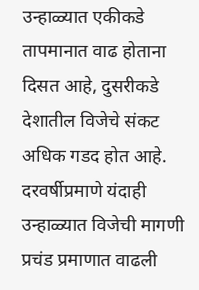उन्हाळ्यात एकीकडे तापमानात वाढ होताना दिसत आहे, दुसरीकडे देशातील विजेचे संकट अधिक गडद होत आहे. दरवर्षीप्रमाणे यंदाही उन्हाळ्यात विजेची मागणी प्रचंड प्रमाणात वाढली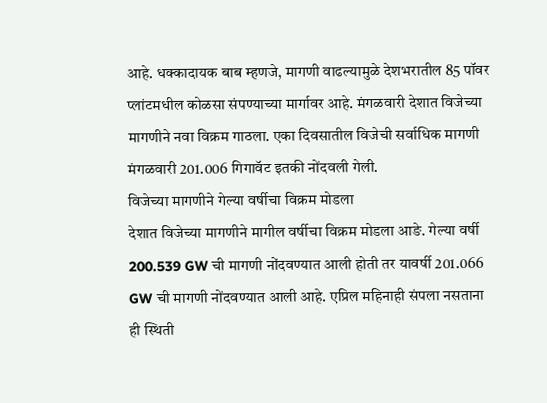आहे. धक्कादायक बाब म्हणजे, मागणी वाढल्यामुळे देशभरातील 85 पॉवर प्लांटमधील कोळसा संपण्याच्या मार्गावर आहे. मंगळवारी देशात विजेच्या मागणीने नवा विक्रम गाठला. एका दिवसातील विजेची सर्वाधिक मागणी मंगळवारी 201.006 गिगावॅट इतकी नोंदवली गेली.
विजेच्या मागणीने गेल्या वर्षीचा विक्रम मोडला
देशात विजेच्या मागणीने मागील वर्षीचा विक्रम मोडला आङे. गेल्या वर्षी 200.539 GW ची मागणी नोंदवण्यात आली होती तर यावर्षी 201.066 GW ची मागणी नोंदवण्यात आली आहे. एप्रिल महिनाही संपला नसताना ही स्थिती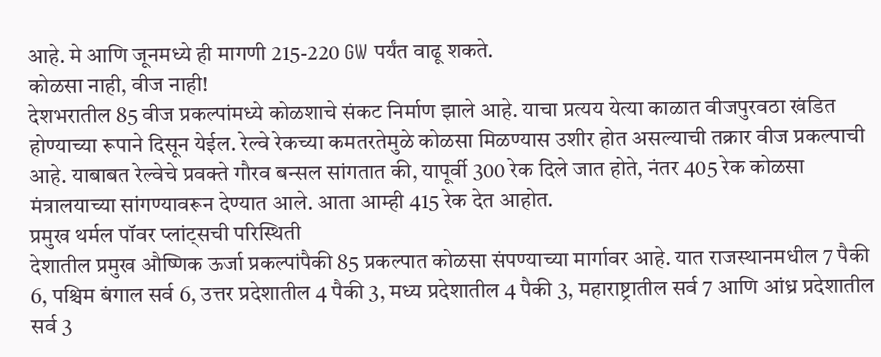आहे. मे आणि जूनमध्ये ही मागणी 215-220 GW पर्यंत वाढू शकते.
कोळसा नाही, वीज नाही!
देशभरातील 85 वीज प्रकल्पांमध्ये कोळशाचे संकट निर्माण झाले आहे. याचा प्रत्यय येत्या काळात वीजपुरवठा खंडित होण्याच्या रूपाने दिसून येईल. रेल्वे रेकच्या कमतरतेमुळे कोळसा मिळण्यास उशीर होत असल्याची तक्रार वीज प्रकल्पाची आहे. याबाबत रेल्वेचे प्रवक्ते गौरव बन्सल सांगतात की, यापूर्वी 300 रेक दिले जात होते, नंतर 405 रेक कोळसा मंत्रालयाच्या सांगण्यावरून देण्यात आले. आता आम्ही 415 रेक देत आहोत.
प्रमुख थर्मल पॉवर प्लांट्सची परिस्थिती
देशातील प्रमुख औष्णिक ऊर्जा प्रकल्पांपैकी 85 प्रकल्पात कोळसा संपण्याच्या मार्गावर आहे. यात राजस्थानमधील 7 पैकी 6, पश्चिम बंगाल सर्व 6, उत्तर प्रदेशातील 4 पैकी 3, मध्य प्रदेशातील 4 पैकी 3, महाराष्ट्रातील सर्व 7 आणि आंध्र प्रदेशातील सर्व 3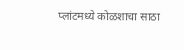प्लांटमध्ये कोळशाचा साठा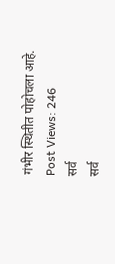गंभीर स्थितीत पोहोचला आहे.
Post Views: 246
सर्व
सर्व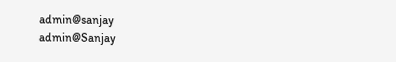admin@sanjay
admin@Sanjay